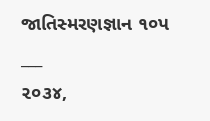જાતિસ્મરણજ્ઞાન ૧૦પ
___
૨૦૩૪,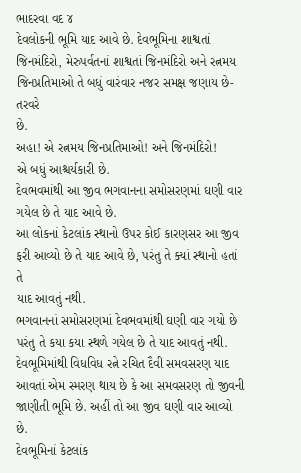ભાદરવા વદ ૪
દેવલોકની ભૂમિ યાદ આવે છે. દેવભૂમિના શાશ્વતાં
જિનમંદિરો, મેરુપર્વતનાં શાશ્વતાં જિનમંદિરો અને રત્નમય
જિનપ્રતિમાઓ તે બધું વારંવાર નજર સમક્ષ જણાય છે-તરવરે
છે.
અહા! એ રત્નમય જિનપ્રતિમાઓ! અને જિનમંદિરો!
એ બધું આશ્ચર્યકારી છે.
દેવભવમાંથી આ જીવ ભગવાનના સમોસરણમાં ઘણી વાર
ગયેલ છે તે યાદ આવે છે.
આ લોકનાં કેટલાંક સ્થાનો ઉપર કોઈ કારણસર આ જીવ
ફરી આવ્યો છે તે યાદ આવે છે, પરંતુ તે ક્યાં સ્થાનો હતાં તે
યાદ આવતું નથી.
ભગવાનનાં સમોસરણમાં દેવભવમાંથી ઘણી વાર ગયો છે
પરંતુ તે કયા કયા સ્થળે ગયેલ છે તે યાદ આવતું નથી.
દેવભૂમિમાંથી વિધવિધ રત્ને રચિત દૈવી સમવસરણ યાદ
આવતાં એમ સ્મરણ થાય છે કે આ સમવસરણ તો જીવની
જાણીતી ભૂમિ છે. અહીં તો આ જીવ ઘણી વાર આવ્યો છે.
દેવભૂમિનાં કેટલાંક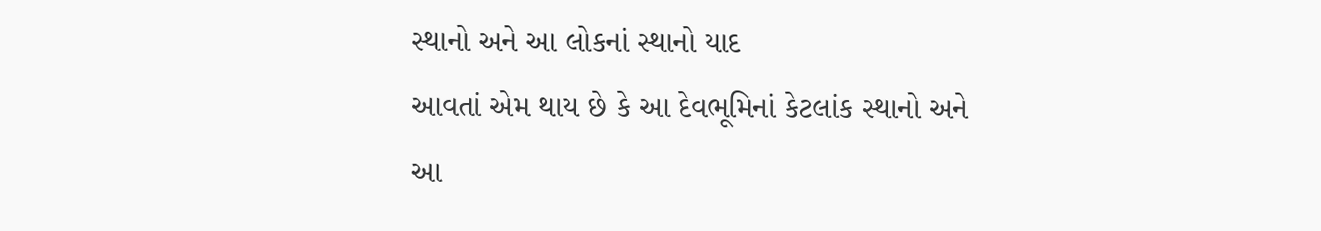સ્થાનો અને આ લોકનાં સ્થાનો યાદ
આવતાં એમ થાય છે કે આ દેવભૂમિનાં કેટલાંક સ્થાનો અને
આ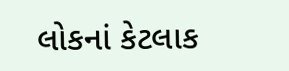લોકનાં કેટલાક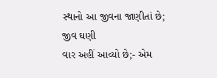સ્થાનો આ જીવના જાણીતાં છે; જીવ ઘણી
વાર અહીં આવ્યો છે;- એમ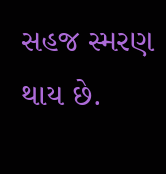સહજ સ્મરણ થાય છે.